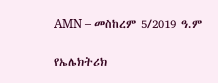AMN – መስከረም 5/2019 ዓ.ም

የኤሌክትሪክ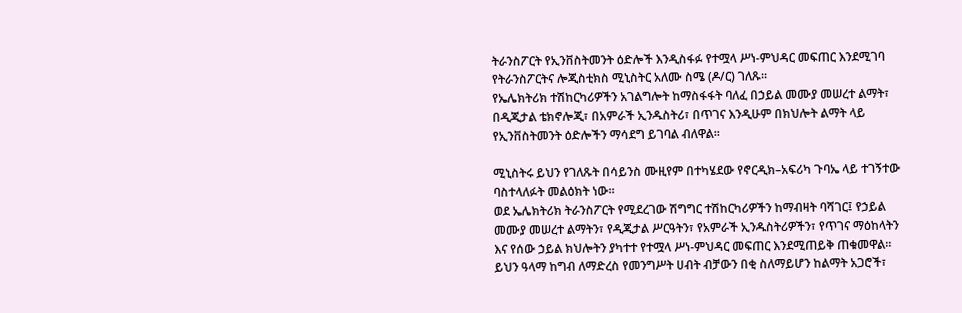ትራንስፖርት የኢንቨስትመንት ዕድሎች እንዲስፋፉ የተሟላ ሥነ-ምህዳር መፍጠር እንደሚገባ የትራንስፖርትና ሎጂስቲክስ ሚኒስትር አለሙ ስሜ (ዶ/ር) ገለጹ።
የኤሌክትሪክ ተሽከርካሪዎችን አገልግሎት ከማስፋፋት ባለፈ በኃይል መሙያ መሠረተ ልማት፣ በዲጂታል ቴክኖሎጂ፣ በአምራች ኢንዱስትሪ፣ በጥገና እንዲሁም በክህሎት ልማት ላይ የኢንቨስትመንት ዕድሎችን ማሳደግ ይገባል ብለዋል፡፡

ሚኒስትሩ ይህን የገለጹት በሳይንስ ሙዚየም በተካሄደው የኖርዲክ–አፍሪካ ጉባኤ ላይ ተገኝተው ባስተላለፉት መልዕክት ነው።
ወደ ኤሌክትሪክ ትራንስፖርት የሚደረገው ሽግግር ተሽከርካሪዎችን ከማብዛት ባሻገር፤ የኃይል መሙያ መሠረተ ልማትን፣ የዲጂታል ሥርዓትን፣ የአምራች ኢንዱስትሪዎችን፣ የጥገና ማዕከላትን እና የሰው ኃይል ክህሎትን ያካተተ የተሟላ ሥነ-ምህዳር መፍጠር እንደሚጠይቅ ጠቁመዋል።
ይህን ዓላማ ከግብ ለማድረስ የመንግሥት ሀብት ብቻውን በቂ ስለማይሆን ከልማት አጋሮች፣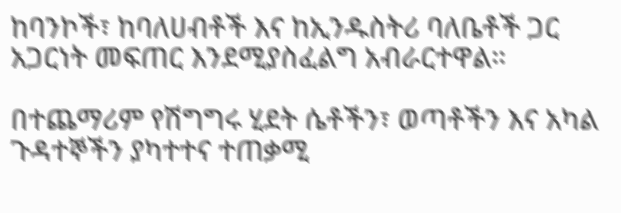ከባንኮች፣ ከባለሀብቶች እና ከኢንዱስትሪ ባለቤቶች ጋር አጋርነት መፍጠር እንደሚያስፈልግ አብራርተዋል።

በተጨማሪም የሽግግሩ ሂደት ሴቶችን፣ ወጣቶችን እና አካል ጉዳተኞችን ያካተተና ተጠቃሚ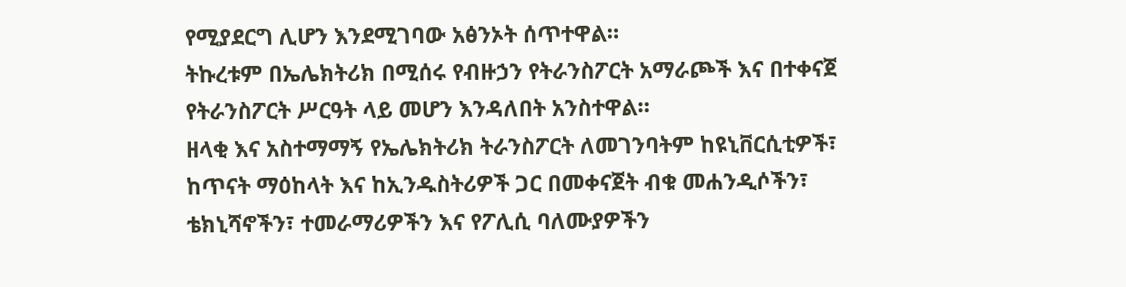የሚያደርግ ሊሆን እንደሚገባው አፅንኦት ሰጥተዋል።
ትኩረቱም በኤሌክትሪክ በሚሰሩ የብዙኃን የትራንስፖርት አማራጮች እና በተቀናጀ የትራንስፖርት ሥርዓት ላይ መሆን እንዳለበት አንስተዋል።
ዘላቂ እና አስተማማኝ የኤሌክትሪክ ትራንስፖርት ለመገንባትም ከዩኒቨርሲቲዎች፣ ከጥናት ማዕከላት እና ከኢንዱስትሪዎች ጋር በመቀናጀት ብቁ መሐንዲሶችን፣ ቴክኒሻኖችን፣ ተመራማሪዎችን እና የፖሊሲ ባለሙያዎችን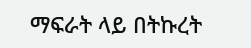ማፍራት ላይ በትኩረት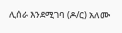ሊሰራ እንደሚገባ (ዶ/ር) አለሙ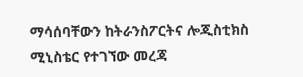ማሳሰባቸውን ከትራንስፖርትና ሎጂስቲክስ ሚኒስቴር የተገኘው መረጃ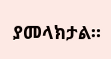ያመላክታል።